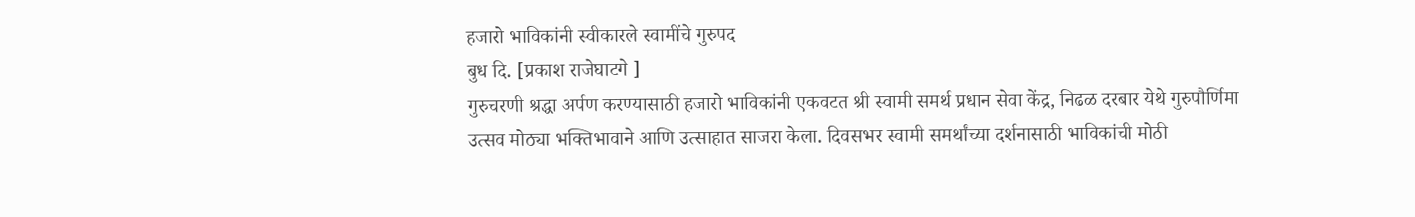हजारो भाविकांनी स्वीकारले स्वामींचे गुरुपद
बुध दि. [प्रकाश राजेघाटगे ]
गुरुचरणी श्रद्धा अर्पण करण्यासाठी हजारो भाविकांनी एकवटत श्री स्वामी समर्थ प्रधान सेवा केंद्र, निढळ दरबार येथे गुरुपौर्णिमा उत्सव मोठ्या भक्तिभावाने आणि उत्साहात साजरा केला. दिवसभर स्वामी समर्थांच्या दर्शनासाठी भाविकांची मोठी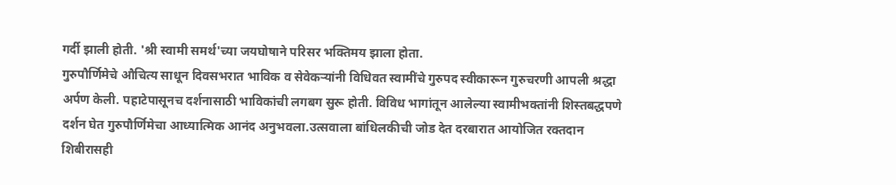गर्दी झाली होती. 'श्री स्वामी समर्थ'च्या जयघोषाने परिसर भक्तिमय झाला होता.
गुरुपौर्णिमेचे औचित्य साधून दिवसभरात भाविक व सेवेकऱ्यांनी विधिवत स्वामींचे गुरुपद स्वीकारून गुरुचरणी आपली श्रद्धा अर्पण केली. पहाटेपासूनच दर्शनासाठी भाविकांची लगबग सुरू होती. विविध भागांतून आलेल्या स्वामीभक्तांनी शिस्तबद्धपणे दर्शन घेत गुरुपौर्णिमेचा आध्यात्मिक आनंद अनुभवला.उत्सवाला बांधिलकीची जोड देत दरबारात आयोजित रक्तदान शिबीरासही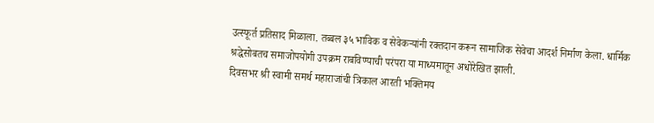उत्स्फूर्त प्रतिसाद मिळाला. तब्बल ३५ भाविक व सेवेकऱ्यांनी रक्तदान करून सामाजिक सेवेचा आदर्श निर्माण केला. धार्मिक श्रद्धेसोबतच समाजोपयोगी उपक्रम राबविण्याची परंपरा या माध्यमातून अधोरेखित झाली.
दिवसभर श्री स्वामी समर्थ महाराजांची त्रिकाल आरती भक्तिमय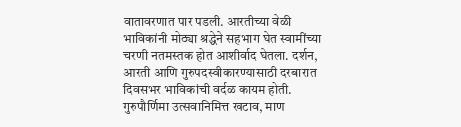वातावरणात पार पडली. आरतीच्या वेळी भाविकांनी मोठ्या श्रद्धेने सहभाग घेत स्वामींच्या चरणी नतमस्तक होत आशीर्वाद घेतला. दर्शन, आरती आणि गुरुपदस्वीकारण्यासाठी दरबारात दिवसभर भाविकांची वर्दळ कायम होती. गुरुपौर्णिमा उत्सवानिमित्त खटाव, माण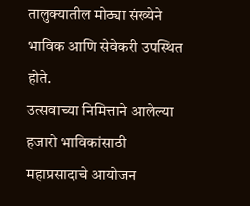तालुक्यातील मोठ्या संख्येने भाविक आणि सेवेकरी उपस्थित होते.
उत्सवाच्या निमित्ताने आलेल्या हजारो भाविकांसाठी महाप्रसादाचे आयोजन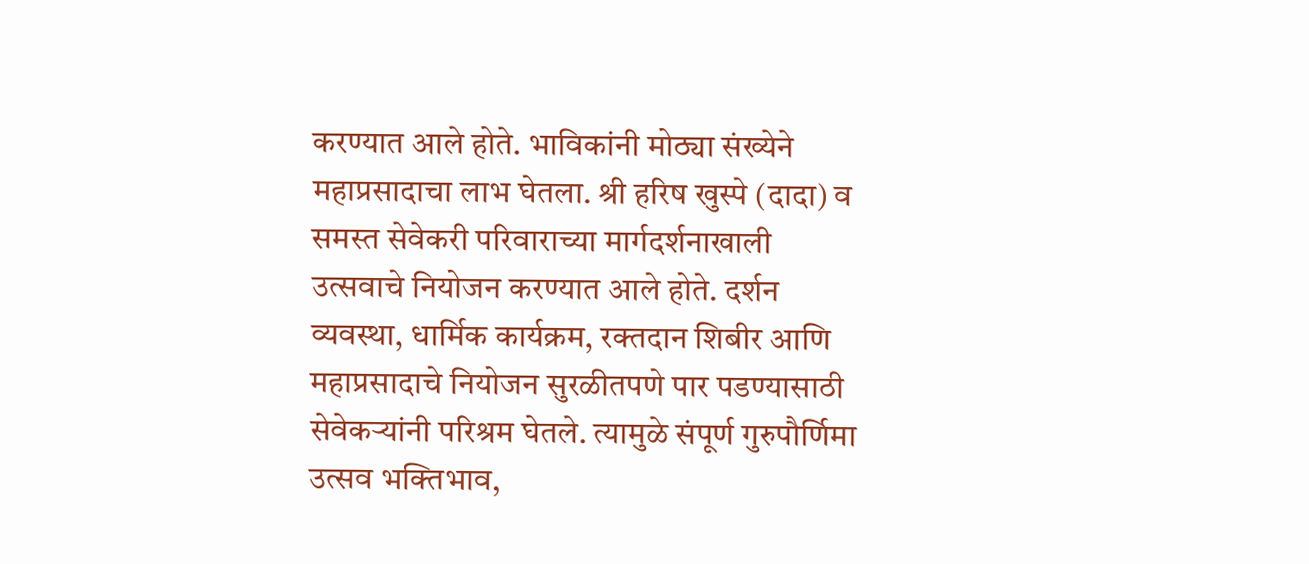करण्यात आले होते. भाविकांनी मोठ्या संख्येने महाप्रसादाचा लाभ घेतला. श्री हरिष खुस्पे (दादा) व समस्त सेवेकरी परिवाराच्या मार्गदर्शनाखाली उत्सवाचे नियोजन करण्यात आले होते. दर्शन व्यवस्था, धार्मिक कार्यक्रम, रक्तदान शिबीर आणि महाप्रसादाचे नियोजन सुरळीतपणे पार पडण्यासाठी सेवेकऱ्यांनी परिश्रम घेतले. त्यामुळे संपूर्ण गुरुपौर्णिमा उत्सव भक्तिभाव,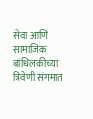सेवा आणि सामाजिक बांधिलकीच्या त्रिवेणी संगमात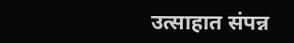उत्साहात संपन्न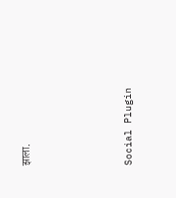झाला.





Social Plugin